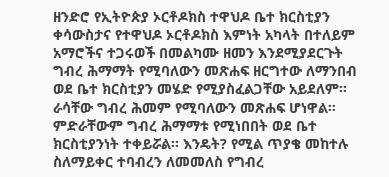ዘንድሮ የኢትዮጵያ ኦርቶዶክስ ተዋህዶ ቤተ ክርስቲያን ቀሳውስታና የተዋህዶ ኦርቶዶክስ እምነት አካላት በተለይም አማሮችና ተጋሩወች በመልካሙ ዘመን እንደሚያደርጉት ግብረ ሕማማት የሚባለውን መጽሐፍ ዘርግተው ለማንበብ ወደ ቤተ ክርስቲያን መሄድ የሚያስፈልጋቸው አይደለም፡፡ ራሳቸው ግብረ ሕመም የሚባለውን መጽሐፍ ሆነዋል፡፡ ምድራቸውም ግብረ ሕማማቱ የሚነበበት ወደ ቤተ ክርስቲያንነት ተቀይሯል፡፡ እንዴት? የሚል ጥያቄ መከተሉ ስለማይቀር ተባብረን ለመመለስ የግብረ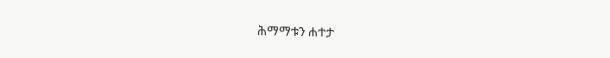ሕማማቱን ሐተታ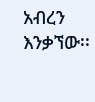አብረን እንቃኘው፡፡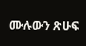ሙሉውን ጽሁፍ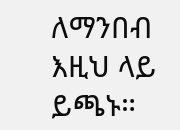ለማንበብ እዚህ ላይ ይጫኑ።